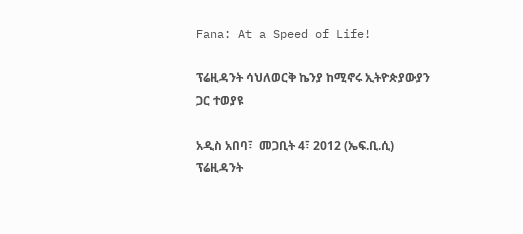Fana: At a Speed of Life!

ፕሬዚዳንት ሳህለወርቅ ኬንያ ከሚኖሩ ኢትዮጵያውያን ጋር ተወያዩ

አዲስ አበባ፣  መጋቢት 4፣ 2012 (ኤፍ.ቢ.ሲ) ፕሬዚዳንት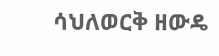ሳህለወርቅ ዘውዴ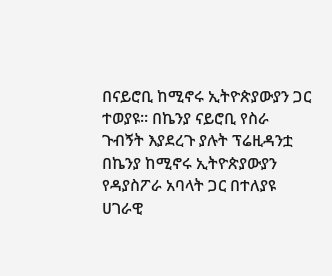በናይሮቢ ከሚኖሩ ኢትዮጵያውያን ጋር ተወያዩ። በኬንያ ናይሮቢ የስራ ጉብኝት እያደረጉ ያሉት ፕሬዚዳንቷ በኬንያ ከሚኖሩ ኢትዮጵያውያን የዳያስፖራ አባላት ጋር በተለያዩ ሀገራዊ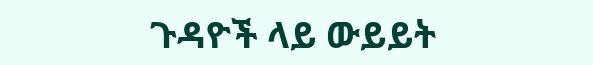ጉዳዮች ላይ ውይይት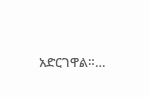አድርገዋል።…